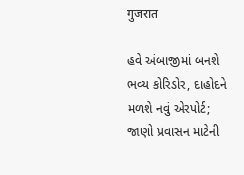गुजरात

હવે અંબાજીમાં બનશે ભવ્ય કોરિડોર, દાહોદને મળશે નવું એરપોર્ટ; જાણો પ્રવાસન માટેની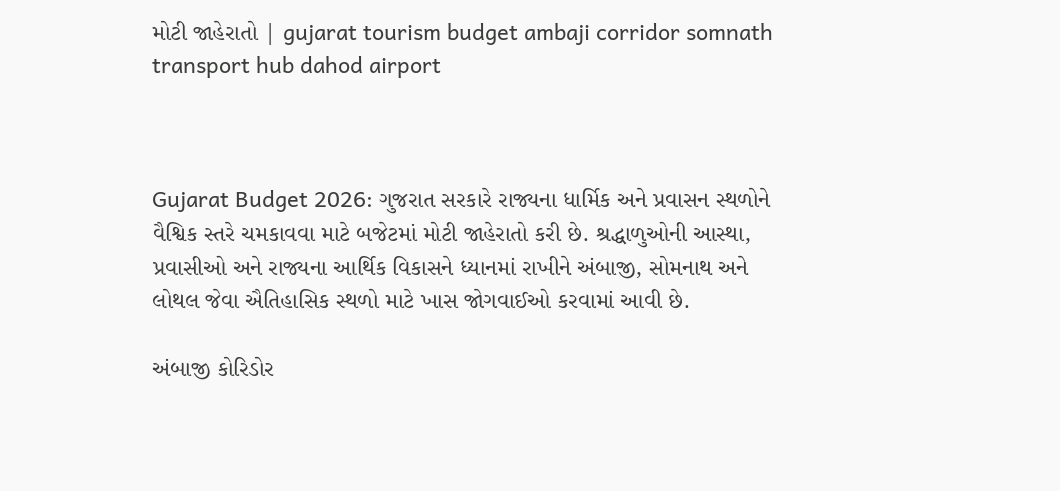મોટી જાહેરાતો | gujarat tourism budget ambaji corridor somnath transport hub dahod airport



Gujarat Budget 2026: ગુજરાત સરકારે રાજ્યના ધાર્મિક અને પ્રવાસન સ્થળોને વૈશ્વિક સ્તરે ચમકાવવા માટે બજેટમાં મોટી જાહેરાતો કરી છે. શ્રદ્ધાળુઓની આસ્થા, પ્રવાસીઓ અને રાજ્યના આર્થિક વિકાસને ધ્યાનમાં રાખીને અંબાજી, સોમનાથ અને લોથલ જેવા ઐતિહાસિક સ્થળો માટે ખાસ જોગવાઈઓ કરવામાં આવી છે.

અંબાજી કોરિડોર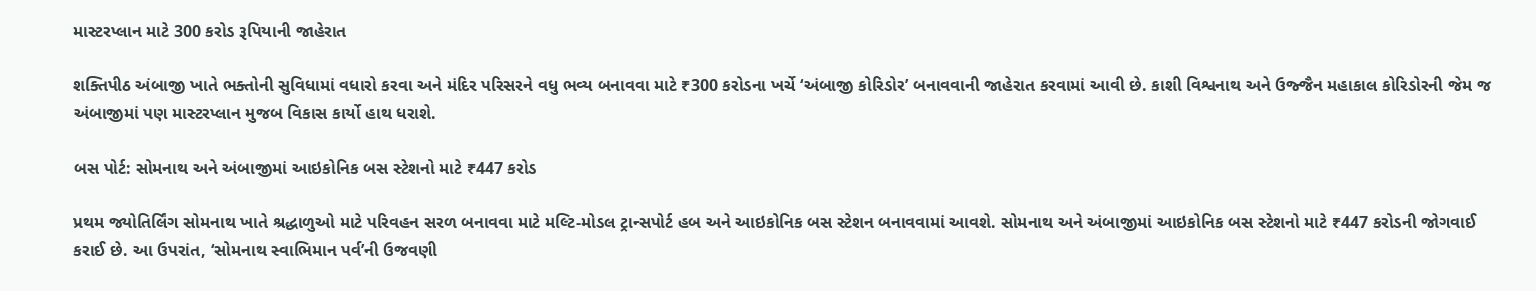માસ્ટરપ્લાન માટે 300 કરોડ રૂપિયાની જાહેરાત

શક્તિપીઠ અંબાજી ખાતે ભક્તોની સુવિધામાં વધારો કરવા અને મંદિર પરિસરને વધુ ભવ્ય બનાવવા માટે ₹300 કરોડના ખર્ચે ‘અંબાજી કોરિડોર’ બનાવવાની જાહેરાત કરવામાં આવી છે. કાશી વિશ્વનાથ અને ઉજ્જૈન મહાકાલ કોરિડોરની જેમ જ અંબાજીમાં પણ માસ્ટરપ્લાન મુજબ વિકાસ કાર્યો હાથ ધરાશે.

બસ પોર્ટ: સોમનાથ અને અંબાજીમાં આઇકોનિક બસ સ્ટેશનો માટે ₹447 કરોડ

પ્રથમ જ્યોતિર્લિંગ સોમનાથ ખાતે શ્રદ્ધાળુઓ માટે પરિવહન સરળ બનાવવા માટે મલ્ટિ-મોડલ ટ્રાન્સપોર્ટ હબ અને આઇકોનિક બસ સ્ટેશન બનાવવામાં આવશે. સોમનાથ અને અંબાજીમાં આઇકોનિક બસ સ્ટેશનો માટે ₹447 કરોડની જોગવાઈ કરાઈ છે. આ ઉપરાંત, ‘સોમનાથ સ્વાભિમાન પર્વ’ની ઉજવણી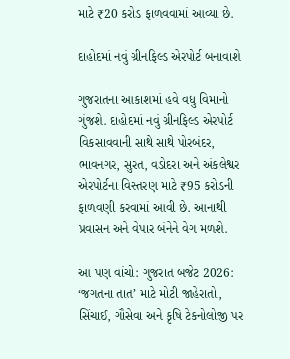માટે ₹20 કરોડ ફાળવવામાં આવ્યા છે.

દાહોદમાં નવું ગ્રીનફિલ્ડ એરપોર્ટ બનાવાશે

ગુજરાતના આકાશમાં હવે વધુ વિમાનો ગુંજશે. દાહોદમાં નવું ગ્રીનફિલ્ડ એરપોર્ટ વિકસાવવાની સાથે સાથે પોરબંદર, ભાવનગર, સુરત, વડોદરા અને અંકલેશ્વર એરપોર્ટના વિસ્તરણ માટે ₹95 કરોડની ફાળવણી કરવામાં આવી છે. આનાથી પ્રવાસન અને વેપાર બંનેને વેગ મળશે.

આ પણ વાંચો: ગુજરાત બજેટ 2026: ‘જગતના તાત’ માટે મોટી જાહેરાતો, સિંચાઈ, ગૌસેવા અને કૃષિ ટેકનોલોજી પર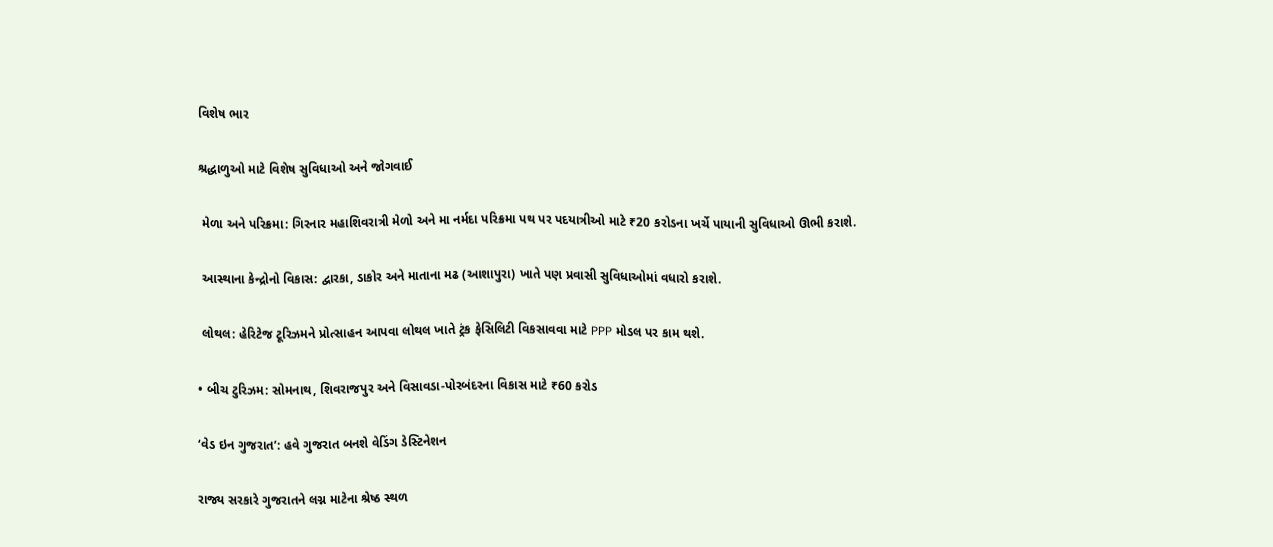વિશેષ ભાર

શ્રદ્ધાળુઓ માટે વિશેષ સુવિધાઓ અને જોગવાઈ

 મેળા અને પરિક્રમા: ગિરનાર મહાશિવરાત્રી મેળો અને મા નર્મદા પરિક્રમા પથ પર પદયાત્રીઓ માટે ₹20 કરોડના ખર્ચે પાયાની સુવિધાઓ ઊભી કરાશે.

 આસ્થાના કેન્દ્રોનો વિકાસ: દ્વારકા, ડાકોર અને માતાના મઢ (આશાપુરા) ખાતે પણ પ્રવાસી સુવિધાઓમાં વધારો કરાશે.

 લોથલ: હેરિટેજ ટૂરિઝમને પ્રોત્સાહન આપવા લોથલ ખાતે ટ્રંક ફેસિલિટી વિકસાવવા માટે PPP મોડલ પર કામ થશે.

• બીચ ટુરિઝમ: સોમનાથ, શિવરાજપુર અને વિસાવડા-પોરબંદરના વિકાસ માટે ₹60 કરોડ

‘વેડ ઇન ગુજરાત’: હવે ગુજરાત બનશે વેડિંગ ડેસ્ટિનેશન

રાજ્ય સરકારે ગુજરાતને લગ્ન માટેના શ્રેષ્ઠ સ્થળ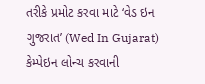તરીકે પ્રમોટ કરવા માટે ‘વેડ ઇન ગુજરાત’ (Wed In Gujarat) કેમ્પેઇન લોન્ચ કરવાની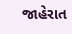જાહેરાત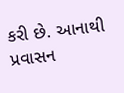કરી છે. આનાથી પ્રવાસન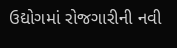ઉદ્યોગમાં રોજગારીની નવી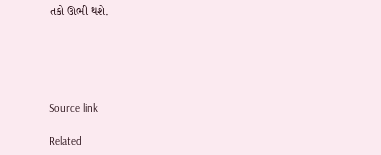તકો ઊભી થશે.





Source link

Related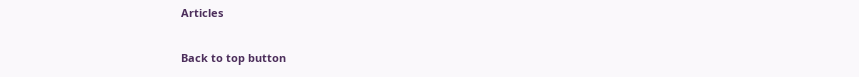Articles

Back to top button